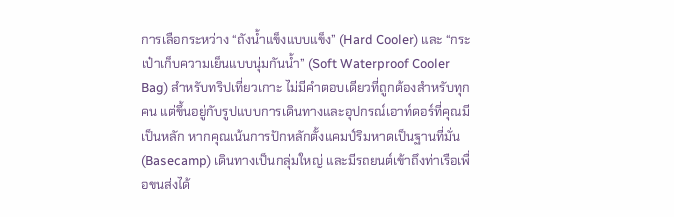การเลือกระหว่าง “ถังน้ำแข็งแบบแข็ง” (Hard Cooler) และ “กระเป๋าเก็บความเย็นแบบนุ่มกันน้ำ” (Soft Waterproof Cooler Bag) สำหรับทริปเที่ยวเกาะ ไม่มีคำตอบเดียวที่ถูกต้องสำหรับทุกคน แต่ขึ้นอยู่กับรูปแบบการเดินทางและอุปกรณ์เอาท์ดอร์ที่คุณมีเป็นหลัก หากคุณเน้นการปักหลักตั้งแคมป์ริมหาดเป็นฐานที่มั่น (Basecamp) เดินทางเป็นกลุ่มใหญ่ และมีรถยนต์เข้าถึงท่าเรือเพื่อขนส่งได้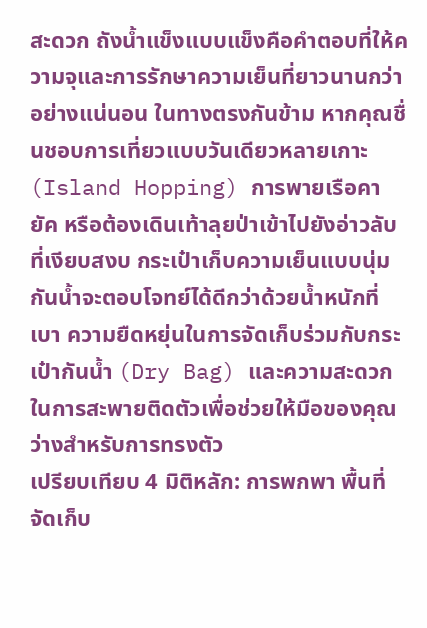สะดวก ถังน้ำแข็งแบบแข็งคือคำตอบที่ให้ความจุและการรักษาความเย็นที่ยาวนานกว่าอย่างแน่นอน ในทางตรงกันข้าม หากคุณชื่นชอบการเที่ยวแบบวันเดียวหลายเกาะ (Island Hopping) การพายเรือคายัค หรือต้องเดินเท้าลุยป่าเข้าไปยังอ่าวลับที่เงียบสงบ กระเป๋าเก็บความเย็นแบบนุ่มกันน้ำจะตอบโจทย์ได้ดีกว่าด้วยน้ำหนักที่เบา ความยืดหยุ่นในการจัดเก็บร่วมกับกระเป๋ากันน้ำ (Dry Bag) และความสะดวกในการสะพายติดตัวเพื่อช่วยให้มือของคุณว่างสำหรับการทรงตัว
เปรียบเทียบ 4 มิติหลัก: การพกพา พื้นที่จัดเก็บ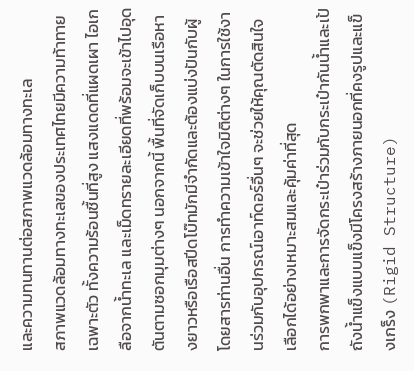และความทนทานต่อสภาพแวดล้อมทางทะเล
สภาพแวดล้อมทางทะเลของประเทศไทยมีความท้าทายเฉพาะตัว ทั้งความร้อนชื้นที่สูง แสงแดดที่แผดเผา ไอเกลือจากน้ำทะเล และเม็ดทรายละเอียดที่พร้อมจะเข้าไปอุดตันตามซอกมุมต่างๆ นอกจากนี้ พื้นที่จัดเก็บบนเรือหางยาวหรือเรือสปีดโบ๊ทมักมีจำกัดและต้องแบ่งปันกับผู้โดยสารท่านอื่น การทำความเข้าใจมิติต่างๆ ในการใช้งานร่วมกับอุปกรณ์เอาท์ดอร์อื่นๆ จะช่วยให้คุณตัดสินใจเลือกได้อย่างเหมาะสมและคุ้มค่าที่สุด
การพกพาและการจัดกระเป๋าร่วมกับกระเป๋ากันน้ำและเป้
ถังน้ำแข็งแบบแข็งมีโครงสร้างภายนอกที่คงรูปและแข็งเกร็ง (Rigid Structure)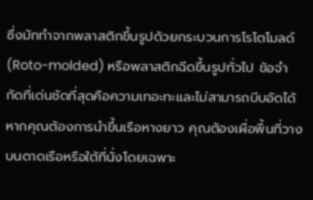ซึ่งมักทำจากพลาสติกขึ้นรูปด้วยกระบวนการโรโตโมลด์ (Roto-molded) หรือพลาสติกฉีดขึ้นรูปทั่วไป ข้อจำกัดที่เด่นชัดที่สุดคือความเทอะทะและไม่สามารถบีบอัดได้ หากคุณต้องการนำขึ้นเรือหางยาว คุณต้องเผื่อพื้นที่วางบนดาดเรือหรือใต้ที่นั่งโดยเฉพาะ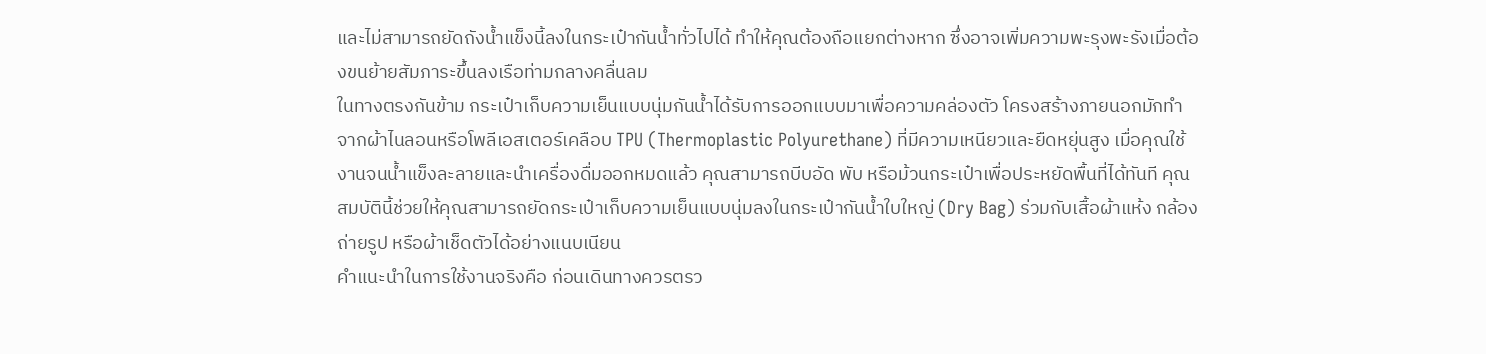และไม่สามารถยัดถังน้ำแข็งนี้ลงในกระเป๋ากันน้ำทั่วไปได้ ทำให้คุณต้องถือแยกต่างหาก ซึ่งอาจเพิ่มความพะรุงพะรังเมื่อต้องขนย้ายสัมภาระขึ้นลงเรือท่ามกลางคลื่นลม
ในทางตรงกันข้าม กระเป๋าเก็บความเย็นแบบนุ่มกันน้ำได้รับการออกแบบมาเพื่อความคล่องตัว โครงสร้างภายนอกมักทำจากผ้าไนลอนหรือโพลีเอสเตอร์เคลือบ TPU (Thermoplastic Polyurethane) ที่มีความเหนียวและยืดหยุ่นสูง เมื่อคุณใช้งานจนน้ำแข็งละลายและนำเครื่องดื่มออกหมดแล้ว คุณสามารถบีบอัด พับ หรือม้วนกระเป๋าเพื่อประหยัดพื้นที่ได้ทันที คุณสมบัตินี้ช่วยให้คุณสามารถยัดกระเป๋าเก็บความเย็นแบบนุ่มลงในกระเป๋ากันน้ำใบใหญ่ (Dry Bag) ร่วมกับเสื้อผ้าแห้ง กล้องถ่ายรูป หรือผ้าเช็ดตัวได้อย่างแนบเนียน
คำแนะนำในการใช้งานจริงคือ ก่อนเดินทางควรตรว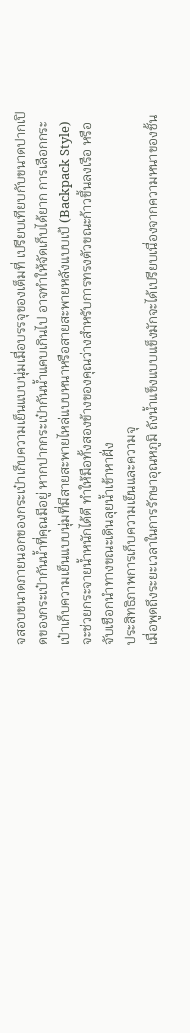จสอบขนาดภายนอกของกระเป๋าเก็บความเย็นแบบนุ่มเมื่อบรรจุของเต็มที่ เปรียบเทียบกับขนาดปากเปิดของกระเป๋ากันน้ำที่คุณมีอยู่ หากปากกระเป๋ากันน้ำแคบเกินไป อาจทำให้จัดเก็บได้ยาก การเลือกกระเป๋าเก็บความเย็นแบบนุ่มที่มีสายสะพายไหล่แบบหนาหรือสายสะพายหลังแบบเป้ (Backpack Style) จะช่วยกระจายน้ำหนักได้ดี ทำให้มือทั้งสองข้างของคุณว่างสำหรับการทรงตัวขณะก้าวขึ้นลงเรือ หรือจับเชือกนำทางขณะเดินลุยน้ำเข้าหาฝั่ง
ประสิทธิภาพการเก็บความเย็นและความจุ
เมื่อพูดถึงระยะเวลาในการรักษาอุณหภูมิ ถังน้ำแข็งแบบแข็งมักจะได้เปรียบเนื่องจากความหนาของชั้น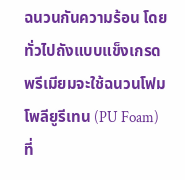ฉนวนกันความร้อน โดยทั่วไปถังแบบแข็งเกรดพรีเมียมจะใช้ฉนวนโฟมโพลียูรีเทน (PU Foam) ที่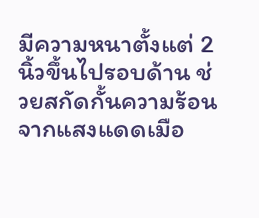มีความหนาตั้งแต่ 2 นิ้วขึ้นไปรอบด้าน ช่วยสกัดกั้นความร้อนจากแสงแดดเมือ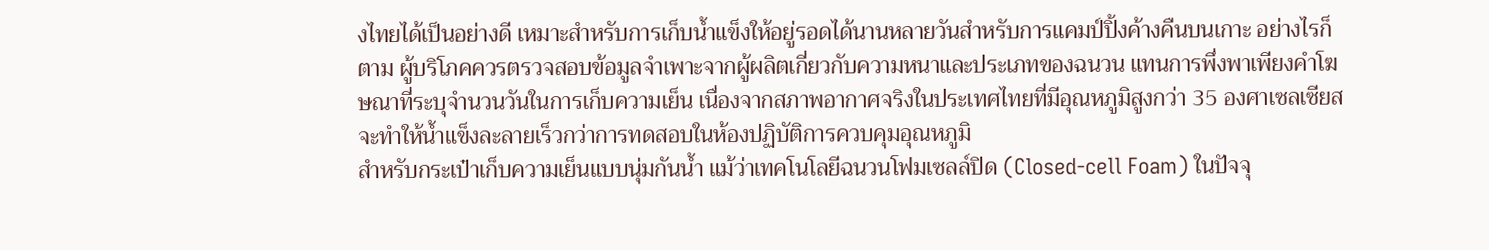งไทยได้เป็นอย่างดี เหมาะสำหรับการเก็บน้ำแข็งให้อยู่รอดได้นานหลายวันสำหรับการแคมป์ปิ้งค้างคืนบนเกาะ อย่างไรก็ตาม ผู้บริโภคควรตรวจสอบข้อมูลจำเพาะจากผู้ผลิตเกี่ยวกับความหนาและประเภทของฉนวน แทนการพึ่งพาเพียงคำโฆษณาที่ระบุจำนวนวันในการเก็บความเย็น เนื่องจากสภาพอากาศจริงในประเทศไทยที่มีอุณหภูมิสูงกว่า 35 องศาเซลเซียสจะทำให้น้ำแข็งละลายเร็วกว่าการทดสอบในห้องปฏิบัติการควบคุมอุณหภูมิ
สำหรับกระเป๋าเก็บความเย็นแบบนุ่มกันน้ำ แม้ว่าเทคโนโลยีฉนวนโฟมเซลล์ปิด (Closed-cell Foam) ในปัจจุ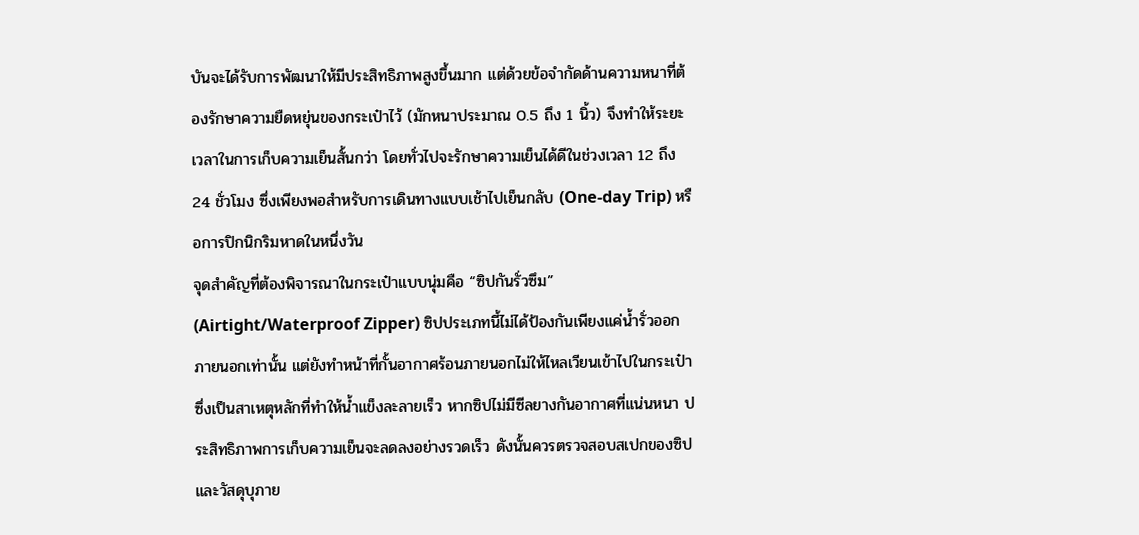บันจะได้รับการพัฒนาให้มีประสิทธิภาพสูงขึ้นมาก แต่ด้วยข้อจำกัดด้านความหนาที่ต้องรักษาความยืดหยุ่นของกระเป๋าไว้ (มักหนาประมาณ 0.5 ถึง 1 นิ้ว) จึงทำให้ระยะเวลาในการเก็บความเย็นสั้นกว่า โดยทั่วไปจะรักษาความเย็นได้ดีในช่วงเวลา 12 ถึง 24 ชั่วโมง ซึ่งเพียงพอสำหรับการเดินทางแบบเช้าไปเย็นกลับ (One-day Trip) หรือการปิกนิกริมหาดในหนึ่งวัน
จุดสำคัญที่ต้องพิจารณาในกระเป๋าแบบนุ่มคือ “ซิปกันรั่วซึม” (Airtight/Waterproof Zipper) ซิปประเภทนี้ไม่ได้ป้องกันเพียงแค่น้ำรั่วออกภายนอกเท่านั้น แต่ยังทำหน้าที่กั้นอากาศร้อนภายนอกไม่ให้ไหลเวียนเข้าไปในกระเป๋า ซึ่งเป็นสาเหตุหลักที่ทำให้น้ำแข็งละลายเร็ว หากซิปไม่มีซีลยางกันอากาศที่แน่นหนา ประสิทธิภาพการเก็บความเย็นจะลดลงอย่างรวดเร็ว ดังนั้นควรตรวจสอบสเปกของซิปและวัสดุบุภาย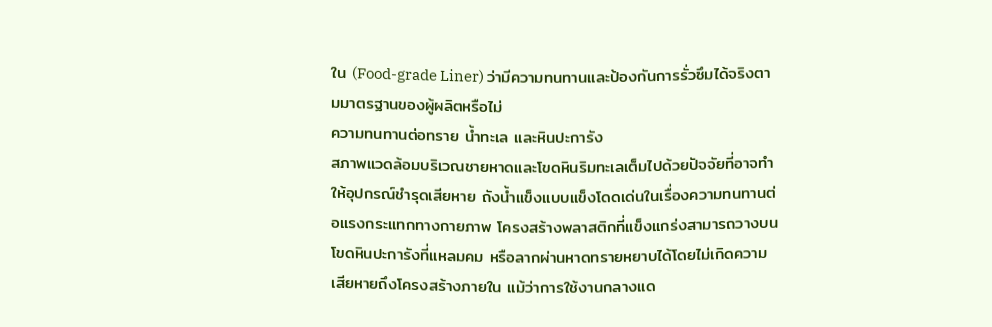ใน (Food-grade Liner) ว่ามีความทนทานและป้องกันการรั่วซึมได้จริงตามมาตรฐานของผู้ผลิตหรือไม่
ความทนทานต่อทราย น้ำทะเล และหินปะการัง
สภาพแวดล้อมบริเวณชายหาดและโขดหินริมทะเลเต็มไปด้วยปัจจัยที่อาจทำให้อุปกรณ์ชำรุดเสียหาย ถังน้ำแข็งแบบแข็งโดดเด่นในเรื่องความทนทานต่อแรงกระแทกทางกายภาพ โครงสร้างพลาสติกที่แข็งแกร่งสามารถวางบนโขดหินปะการังที่แหลมคม หรือลากผ่านหาดทรายหยาบได้โดยไม่เกิดความเสียหายถึงโครงสร้างภายใน แม้ว่าการใช้งานกลางแด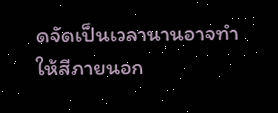ดจัดเป็นเวลานานอาจทำให้สีภายนอก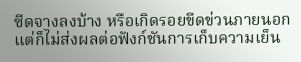ซีดจางลงบ้าง หรือเกิดรอยขีดข่วนภายนอก แต่ก็ไม่ส่งผลต่อฟังก์ชันการเก็บความเย็น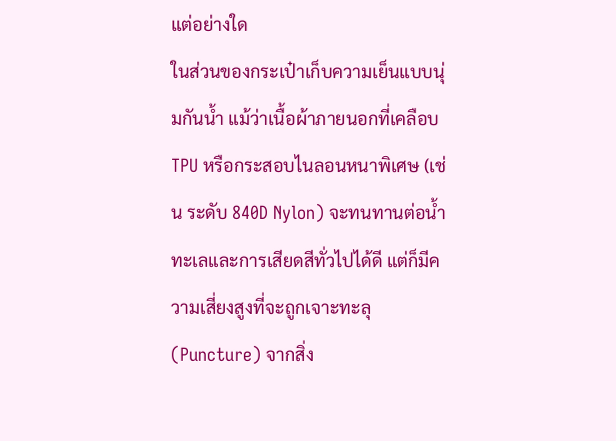แต่อย่างใด
ในส่วนของกระเป๋าเก็บความเย็นแบบนุ่มกันน้ำ แม้ว่าเนื้อผ้าภายนอกที่เคลือบ TPU หรือกระสอบไนลอนหนาพิเศษ (เช่น ระดับ 840D Nylon) จะทนทานต่อน้ำทะเลและการเสียดสีทั่วไปได้ดี แต่ก็มีความเสี่ยงสูงที่จะถูกเจาะทะลุ (Puncture) จากสิ่ง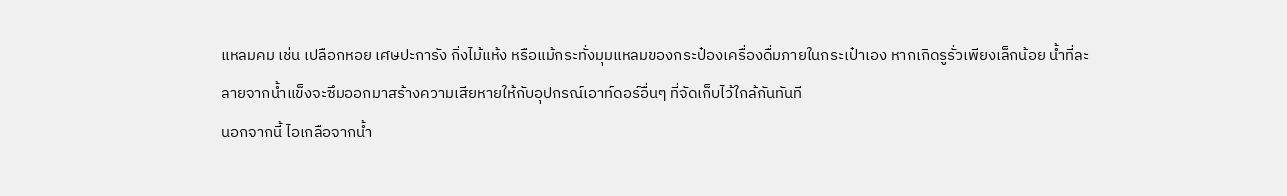แหลมคม เช่น เปลือกหอย เศษปะการัง กิ่งไม้แห้ง หรือแม้กระทั่งมุมแหลมของกระป๋องเครื่องดื่มภายในกระเป๋าเอง หากเกิดรูรั่วเพียงเล็กน้อย น้ำที่ละลายจากน้ำแข็งจะซึมออกมาสร้างความเสียหายให้กับอุปกรณ์เอาท์ดอร์อื่นๆ ที่จัดเก็บไว้ใกล้กันทันที
นอกจากนี้ ไอเกลือจากน้ำ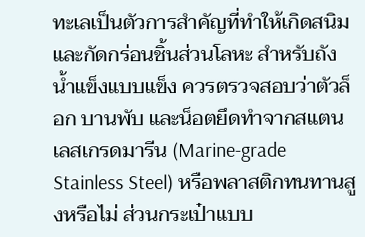ทะเลเป็นตัวการสำคัญที่ทำให้เกิดสนิมและกัดกร่อนชิ้นส่วนโลหะ สำหรับถังน้ำแข็งแบบแข็ง ควรตรวจสอบว่าตัวล็อก บานพับ และน็อตยึดทำจากสแตนเลสเกรดมารีน (Marine-grade Stainless Steel) หรือพลาสติกทนทานสูงหรือไม่ ส่วนกระเป๋าแบบ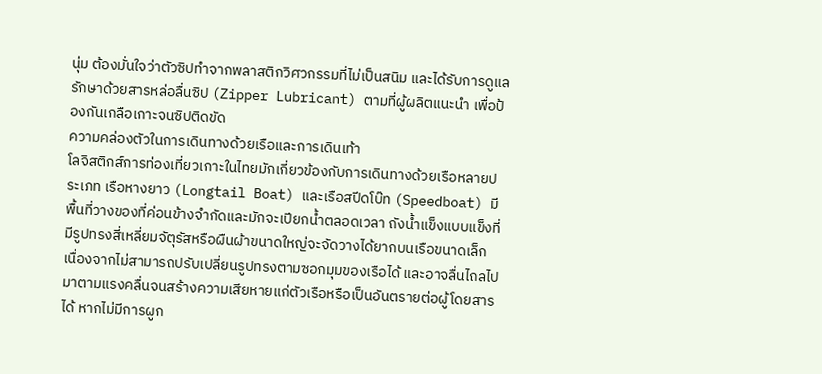นุ่ม ต้องมั่นใจว่าตัวซิปทำจากพลาสติกวิศวกรรมที่ไม่เป็นสนิม และได้รับการดูแลรักษาด้วยสารหล่อลื่นซิป (Zipper Lubricant) ตามที่ผู้ผลิตแนะนำ เพื่อป้องกันเกลือเกาะจนซิปติดขัด
ความคล่องตัวในการเดินทางด้วยเรือและการเดินเท้า
โลจิสติกส์การท่องเที่ยวเกาะในไทยมักเกี่ยวข้องกับการเดินทางด้วยเรือหลายประเภท เรือหางยาว (Longtail Boat) และเรือสปีดโบ๊ท (Speedboat) มีพื้นที่วางของที่ค่อนข้างจำกัดและมักจะเปียกน้ำตลอดเวลา ถังน้ำแข็งแบบแข็งที่มีรูปทรงสี่เหลี่ยมจัตุรัสหรือผืนผ้าขนาดใหญ่จะจัดวางได้ยากบนเรือขนาดเล็ก เนื่องจากไม่สามารถปรับเปลี่ยนรูปทรงตามซอกมุมของเรือได้ และอาจลื่นไถลไปมาตามแรงคลื่นจนสร้างความเสียหายแก่ตัวเรือหรือเป็นอันตรายต่อผู้โดยสารได้ หากไม่มีการผูก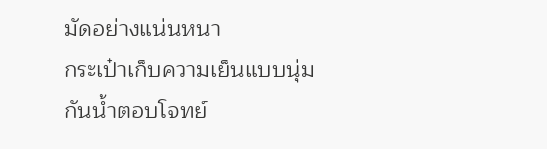มัดอย่างแน่นหนา
กระเป๋าเก็บความเย็นแบบนุ่มกันน้ำตอบโจทย์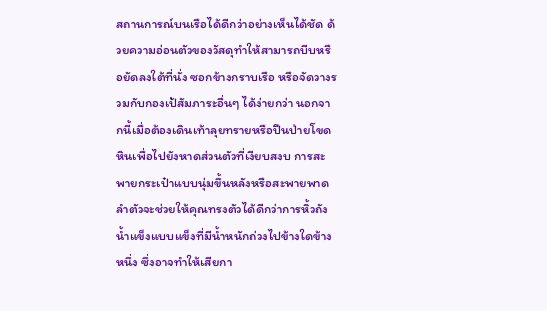สถานการณ์บนเรือได้ดีกว่าอย่างเห็นได้ชัด ด้วยความอ่อนตัวของวัสดุทำให้สามารถบีบหรือยัดลงใต้ที่นั่ง ซอกข้างกราบเรือ หรือจัดวางรวมกับกองเป้สัมภาระอื่นๆ ได้ง่ายกว่า นอกจากนี้เมื่อต้องเดินเท้าลุยทรายหรือปีนป่ายโขดหินเพื่อไปยังหาดส่วนตัวที่เงียบสงบ การสะพายกระเป๋าแบบนุ่มขึ้นหลังหรือสะพายพาดลำตัวจะช่วยให้คุณทรงตัวได้ดีกว่าการหิ้วถังน้ำแข็งแบบแข็งที่มีน้ำหนักถ่วงไปข้างใดข้างหนึ่ง ซึ่งอาจทำให้เสียกา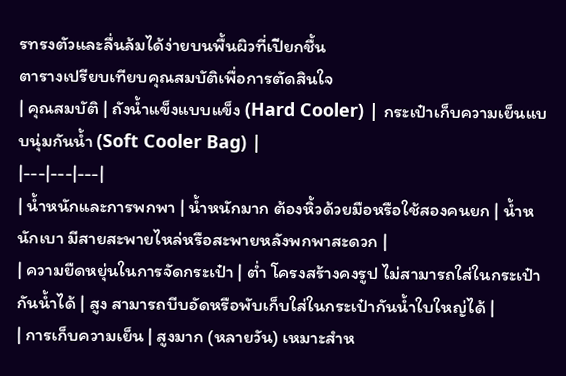รทรงตัวและลื่นล้มได้ง่ายบนพื้นผิวที่เปียกชื้น
ตารางเปรียบเทียบคุณสมบัติเพื่อการตัดสินใจ
| คุณสมบัติ | ถังน้ำแข็งแบบแข็ง (Hard Cooler) | กระเป๋าเก็บความเย็นแบบนุ่มกันน้ำ (Soft Cooler Bag) |
|---|---|---|
| น้ำหนักและการพกพา | น้ำหนักมาก ต้องหิ้วด้วยมือหรือใช้สองคนยก | น้ำหนักเบา มีสายสะพายไหล่หรือสะพายหลังพกพาสะดวก |
| ความยืดหยุ่นในการจัดกระเป๋า | ต่ำ โครงสร้างคงรูป ไม่สามารถใส่ในกระเป๋ากันน้ำได้ | สูง สามารถบีบอัดหรือพับเก็บใส่ในกระเป๋ากันน้ำใบใหญ่ได้ |
| การเก็บความเย็น | สูงมาก (หลายวัน) เหมาะสำห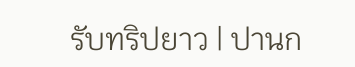รับทริปยาว | ปานก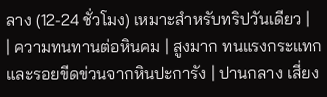ลาง (12-24 ชั่วโมง) เหมาะสำหรับทริปวันเดียว |
| ความทนทานต่อหินคม | สูงมาก ทนแรงกระแทกและรอยขีดข่วนจากหินปะการัง | ปานกลาง เสี่ยง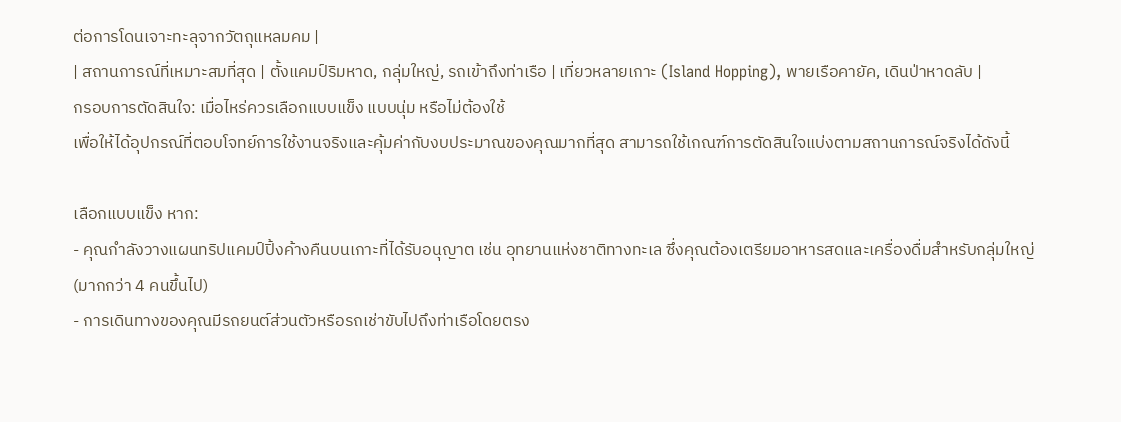ต่อการโดนเจาะทะลุจากวัตถุแหลมคม |
| สถานการณ์ที่เหมาะสมที่สุด | ตั้งแคมป์ริมหาด, กลุ่มใหญ่, รถเข้าถึงท่าเรือ | เที่ยวหลายเกาะ (Island Hopping), พายเรือคายัค, เดินป่าหาดลับ |
กรอบการตัดสินใจ: เมื่อไหร่ควรเลือกแบบแข็ง แบบนุ่ม หรือไม่ต้องใช้
เพื่อให้ได้อุปกรณ์ที่ตอบโจทย์การใช้งานจริงและคุ้มค่ากับงบประมาณของคุณมากที่สุด สามารถใช้เกณฑ์การตัดสินใจแบ่งตามสถานการณ์จริงได้ดังนี้

เลือกแบบแข็ง หาก:
- คุณกำลังวางแผนทริปแคมป์ปิ้งค้างคืนบนเกาะที่ได้รับอนุญาต เช่น อุทยานแห่งชาติทางทะเล ซึ่งคุณต้องเตรียมอาหารสดและเครื่องดื่มสำหรับกลุ่มใหญ่ (มากกว่า 4 คนขึ้นไป)
- การเดินทางของคุณมีรถยนต์ส่วนตัวหรือรถเช่าขับไปถึงท่าเรือโดยตรง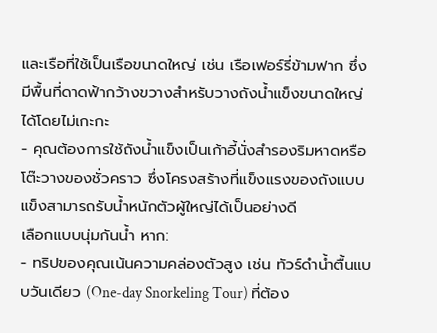และเรือที่ใช้เป็นเรือขนาดใหญ่ เช่น เรือเฟอร์รี่ข้ามฟาก ซึ่งมีพื้นที่ดาดฟ้ากว้างขวางสำหรับวางถังน้ำแข็งขนาดใหญ่ได้โดยไม่เกะกะ
- คุณต้องการใช้ถังน้ำแข็งเป็นเก้าอี้นั่งสำรองริมหาดหรือโต๊ะวางของชั่วคราว ซึ่งโครงสร้างที่แข็งแรงของถังแบบแข็งสามารถรับน้ำหนักตัวผู้ใหญ่ได้เป็นอย่างดี
เลือกแบบนุ่มกันน้ำ หาก:
- ทริปของคุณเน้นความคล่องตัวสูง เช่น ทัวร์ดำน้ำตื้นแบบวันเดียว (One-day Snorkeling Tour) ที่ต้อง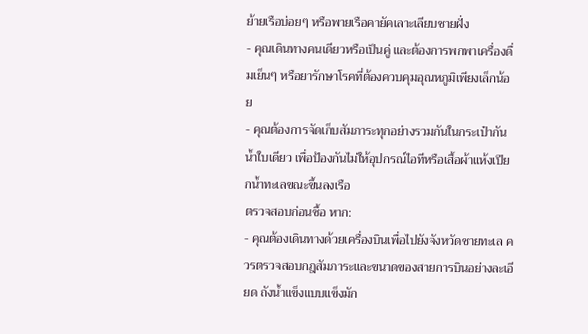ย้ายเรือบ่อยๆ หรือพายเรือคายัคเลาะเลียบชายฝั่ง
- คุณเดินทางคนเดียวหรือเป็นคู่ และต้องการพกพาเครื่องดื่มเย็นๆ หรือยารักษาโรคที่ต้องควบคุมอุณหภูมิเพียงเล็กน้อย
- คุณต้องการจัดเก็บสัมภาระทุกอย่างรวมกันในกระเป๋ากันน้ำใบเดียว เพื่อป้องกันไม่ให้อุปกรณ์ไอทีหรือเสื้อผ้าแห้งเปียกน้ำทะเลขณะขึ้นลงเรือ
ตรวจสอบก่อนซื้อ หาก:
- คุณต้องเดินทางด้วยเครื่องบินเพื่อไปยังจังหวัดชายทะเล ควรตรวจสอบกฎสัมภาระและขนาดของสายการบินอย่างละเอียด ถังน้ำแข็งแบบแข็งมัก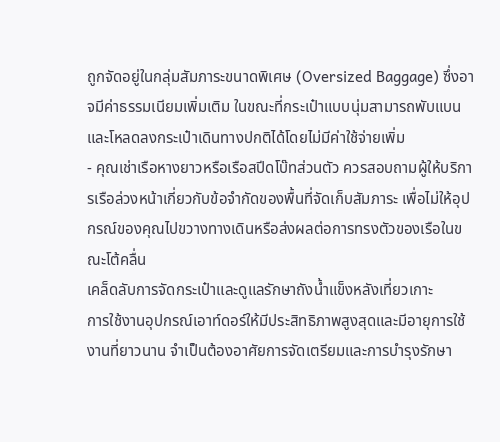ถูกจัดอยู่ในกลุ่มสัมภาระขนาดพิเศษ (Oversized Baggage) ซึ่งอาจมีค่าธรรมเนียมเพิ่มเติม ในขณะที่กระเป๋าแบบนุ่มสามารถพับแบนและโหลดลงกระเป๋าเดินทางปกติได้โดยไม่มีค่าใช้จ่ายเพิ่ม
- คุณเช่าเรือหางยาวหรือเรือสปีดโบ๊ทส่วนตัว ควรสอบถามผู้ให้บริการเรือล่วงหน้าเกี่ยวกับข้อจำกัดของพื้นที่จัดเก็บสัมภาระ เพื่อไม่ให้อุปกรณ์ของคุณไปขวางทางเดินหรือส่งผลต่อการทรงตัวของเรือในขณะโต้คลื่น
เคล็ดลับการจัดกระเป๋าและดูแลรักษาถังน้ำแข็งหลังเที่ยวเกาะ
การใช้งานอุปกรณ์เอาท์ดอร์ให้มีประสิทธิภาพสูงสุดและมีอายุการใช้งานที่ยาวนาน จำเป็นต้องอาศัยการจัดเตรียมและการบำรุงรักษา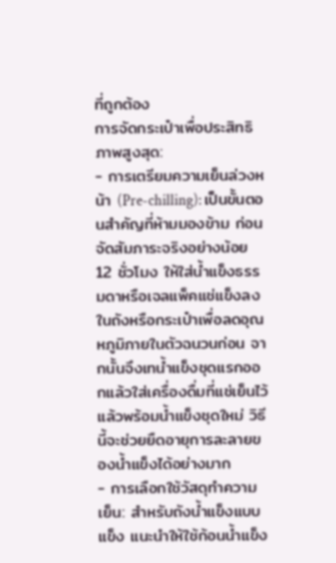ที่ถูกต้อง
การจัดกระเป๋าเพื่อประสิทธิภาพสูงสุด:
- การเตรียมความเย็นล่วงหน้า (Pre-chilling): เป็นขั้นตอนสำคัญที่ห้ามมองข้าม ก่อนจัดสัมภาระจริงอย่างน้อย 12 ชั่วโมง ให้ใส่น้ำแข็งธรรมดาหรือเจลแพ็คแช่แข็งลงในถังหรือกระเป๋าเพื่อลดอุณหภูมิภายในตัวฉนวนก่อน จากนั้นจึงเทน้ำแข็งชุดแรกออกแล้วใส่เครื่องดื่มที่แช่เย็นไว้แล้วพร้อมน้ำแข็งชุดใหม่ วิธีนี้จะช่วยยืดอายุการละลายของน้ำแข็งได้อย่างมาก
- การเลือกใช้วัสดุทำความเย็น: สำหรับถังน้ำแข็งแบบแข็ง แนะนำให้ใช้ก้อนน้ำแข็ง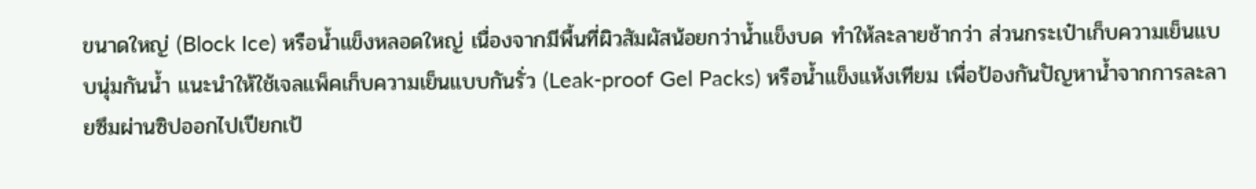ขนาดใหญ่ (Block Ice) หรือน้ำแข็งหลอดใหญ่ เนื่องจากมีพื้นที่ผิวสัมผัสน้อยกว่าน้ำแข็งบด ทำให้ละลายช้ากว่า ส่วนกระเป๋าเก็บความเย็นแบบนุ่มกันน้ำ แนะนำให้ใช้เจลแพ็คเก็บความเย็นแบบกันรั่ว (Leak-proof Gel Packs) หรือน้ำแข็งแห้งเทียม เพื่อป้องกันปัญหาน้ำจากการละลายซึมผ่านซิปออกไปเปียกเป้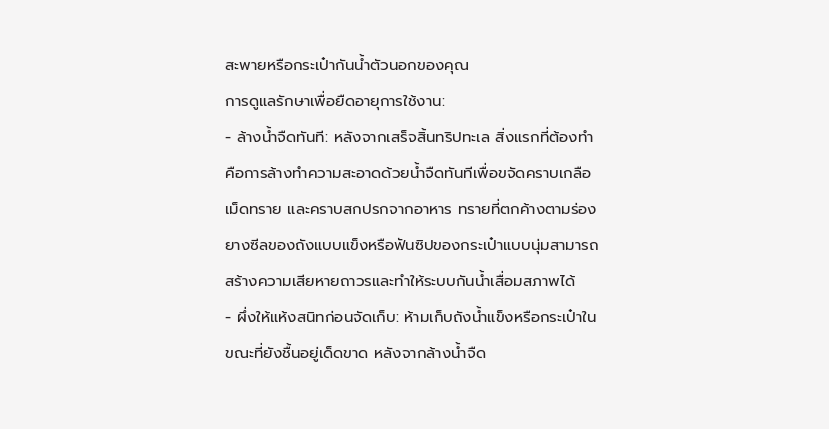สะพายหรือกระเป๋ากันน้ำตัวนอกของคุณ
การดูแลรักษาเพื่อยืดอายุการใช้งาน:
- ล้างน้ำจืดทันที: หลังจากเสร็จสิ้นทริปทะเล สิ่งแรกที่ต้องทำคือการล้างทำความสะอาดด้วยน้ำจืดทันทีเพื่อขจัดคราบเกลือ เม็ดทราย และคราบสกปรกจากอาหาร ทรายที่ตกค้างตามร่องยางซีลของถังแบบแข็งหรือฟันซิปของกระเป๋าแบบนุ่มสามารถสร้างความเสียหายถาวรและทำให้ระบบกันน้ำเสื่อมสภาพได้
- ผึ่งให้แห้งสนิทก่อนจัดเก็บ: ห้ามเก็บถังน้ำแข็งหรือกระเป๋าในขณะที่ยังชื้นอยู่เด็ดขาด หลังจากล้างน้ำจืด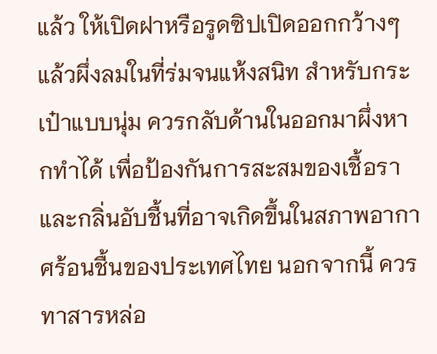แล้ว ให้เปิดฝาหรือรูดซิปเปิดออกกว้างๆ แล้วผึ่งลมในที่ร่มจนแห้งสนิท สำหรับกระเป๋าแบบนุ่ม ควรกลับด้านในออกมาผึ่งหากทำได้ เพื่อป้องกันการสะสมของเชื้อราและกลิ่นอับชื้นที่อาจเกิดขึ้นในสภาพอากาศร้อนชื้นของประเทศไทย นอกจากนี้ ควรทาสารหล่อ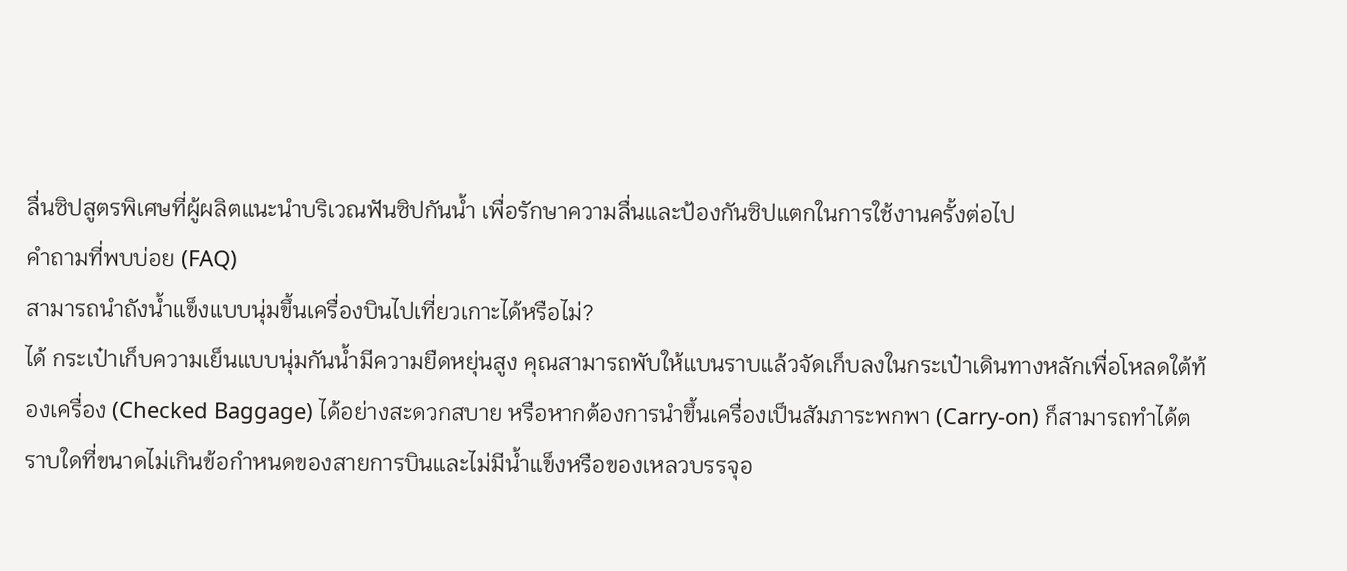ลื่นซิปสูตรพิเศษที่ผู้ผลิตแนะนำบริเวณฟันซิปกันน้ำ เพื่อรักษาความลื่นและป้องกันซิปแตกในการใช้งานครั้งต่อไป
คำถามที่พบบ่อย (FAQ)
สามารถนำถังน้ำแข็งแบบนุ่มขึ้นเครื่องบินไปเที่ยวเกาะได้หรือไม่?
ได้ กระเป๋าเก็บความเย็นแบบนุ่มกันน้ำมีความยืดหยุ่นสูง คุณสามารถพับให้แบนราบแล้วจัดเก็บลงในกระเป๋าเดินทางหลักเพื่อโหลดใต้ท้องเครื่อง (Checked Baggage) ได้อย่างสะดวกสบาย หรือหากต้องการนำขึ้นเครื่องเป็นสัมภาระพกพา (Carry-on) ก็สามารถทำได้ตราบใดที่ขนาดไม่เกินข้อกำหนดของสายการบินและไม่มีน้ำแข็งหรือของเหลวบรรจุอ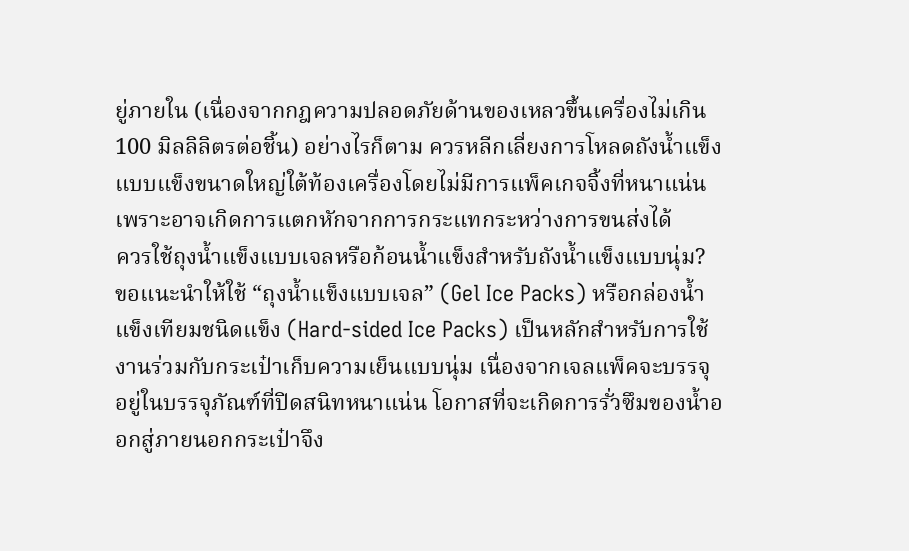ยู่ภายใน (เนื่องจากกฎความปลอดภัยด้านของเหลวขึ้นเครื่องไม่เกิน 100 มิลลิลิตรต่อชิ้น) อย่างไรก็ตาม ควรหลีกเลี่ยงการโหลดถังน้ำแข็งแบบแข็งขนาดใหญ่ใต้ท้องเครื่องโดยไม่มีการแพ็คเกจจิ้งที่หนาแน่น เพราะอาจเกิดการแตกหักจากการกระแทกระหว่างการขนส่งได้
ควรใช้ถุงน้ำแข็งแบบเจลหรือก้อนน้ำแข็งสำหรับถังน้ำแข็งแบบนุ่ม?
ขอแนะนำให้ใช้ “ถุงน้ำแข็งแบบเจล” (Gel Ice Packs) หรือกล่องน้ำแข็งเทียมชนิดแข็ง (Hard-sided Ice Packs) เป็นหลักสำหรับการใช้งานร่วมกับกระเป๋าเก็บความเย็นแบบนุ่ม เนื่องจากเจลแพ็คจะบรรจุอยู่ในบรรจุภัณฑ์ที่ปิดสนิทหนาแน่น โอกาสที่จะเกิดการรั่วซึมของน้ำออกสู่ภายนอกกระเป๋าจึง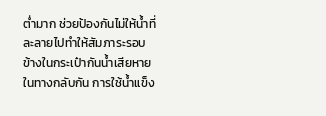ต่ำมาก ช่วยป้องกันไม่ให้น้ำที่ละลายไปทำให้สัมภาระรอบข้างในกระเป๋ากันน้ำเสียหาย ในทางกลับกัน การใช้น้ำแข็ง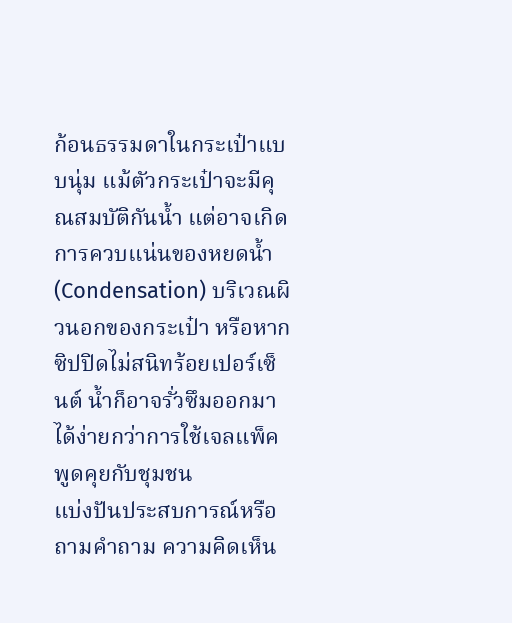ก้อนธรรมดาในกระเป๋าแบบนุ่ม แม้ตัวกระเป๋าจะมีคุณสมบัติกันน้ำ แต่อาจเกิดการควบแน่นของหยดน้ำ (Condensation) บริเวณผิวนอกของกระเป๋า หรือหากซิปปิดไม่สนิทร้อยเปอร์เซ็นต์ น้ำก็อาจรั่วซึมออกมาได้ง่ายกว่าการใช้เจลแพ็ค
พูดคุยกับชุมชน
แบ่งปันประสบการณ์หรือถามคำถาม ความคิดเห็น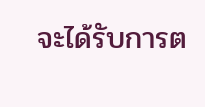จะได้รับการต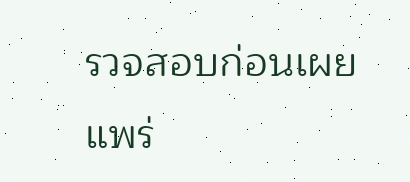รวจสอบก่อนเผยแพร่